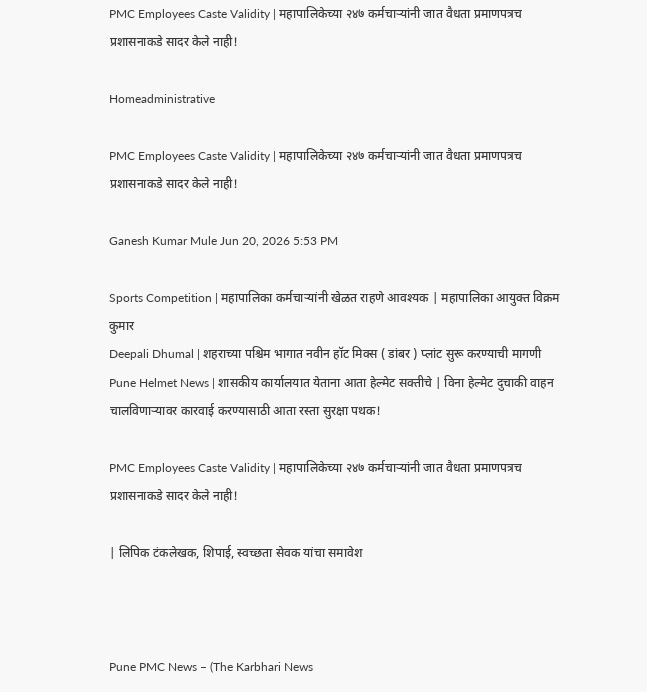PMC Employees Caste Validity | महापालिकेच्या २४७ कर्मचाऱ्यांनी जात वैधता प्रमाणपत्रच प्रशासनाकडे सादर केले नाही!

Homeadministrative

PMC Employees Caste Validity | महापालिकेच्या २४७ कर्मचाऱ्यांनी जात वैधता प्रमाणपत्रच प्रशासनाकडे सादर केले नाही!

Ganesh Kumar Mule Jun 20, 2026 5:53 PM

Sports Competition | महापालिका कर्मचाऱ्यांनी खेळत राहणे आवश्यक | महापालिका आयुक्त विक्रम कुमार
Deepali Dhumal | शहराच्या पश्चिम भागात नवीन हॉट मिक्स ( डांबर ) प्लांट सुरू करण्याची मागणी
Pune Helmet News | शासकीय कार्यालयात येताना आता हेल्मेट सक्तीचे | विना हेल्मेट दुचाकी वाहन चालविणाऱ्यावर कारवाई करण्यासाठी आता रस्ता सुरक्षा पथक!

PMC Employees Caste Validity | महापालिकेच्या २४७ कर्मचाऱ्यांनी जात वैधता प्रमाणपत्रच प्रशासनाकडे सादर केले नाही!

| लिपिक टंकलेखक, शिपाई, स्वच्छता सेवक यांचा समावेश



Pune PMC News – (The Karbhari News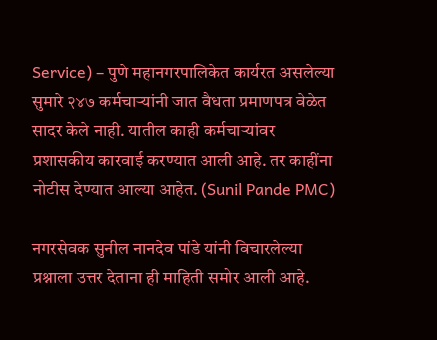Service) – पुणे महानगरपालिकेत कार्यरत असलेल्या सुमारे २४७ कर्मचाऱ्यांनी जात वैधता प्रमाणपत्र वेळेत सादर केले नाही. यातील काही कर्मचाऱ्यांवर प्रशासकीय कारवाई करण्यात आली आहे. तर काहींना नोटीस देण्यात आल्या आहेत. (Sunil Pande PMC)

नगरसेवक सुनील नानदेव पांडे यांनी विचारलेल्या प्रश्नाला उत्तर देताना ही माहिती समोर आली आहे.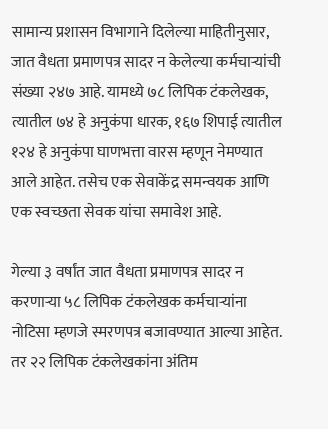सामान्य प्रशासन विभागाने दिलेल्या माहितीनुसार, जात वैधता प्रमाणपत्र सादर न केलेल्या कर्मचाऱ्यांची संख्या २४७ आहे. यामध्ये ७८ लिपिक टंकलेखक, त्यातील ७४ हे अनुकंपा धारक, १६७ शिपाई त्यातील १२४ हे अनुकंपा घाणभत्ता वारस म्हणून नेमण्यात आले आहेत. तसेच एक सेवाकेंद्र समन्वयक आणि एक स्वच्छता सेवक यांचा समावेश आहे.

गेल्या ३ वर्षांत जात वैधता प्रमाणपत्र सादर न करणाऱ्या ५८ लिपिक टंकलेखक कर्मचाऱ्यांना नोटिसा म्हणजे स्मरणपत्र बजावण्यात आल्या आहेत. तर २२ लिपिक टंकलेखकांना अंतिम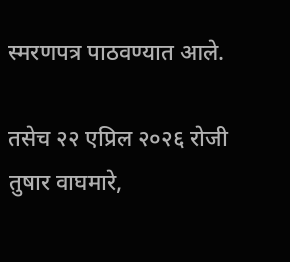स्मरणपत्र पाठवण्यात आले.

तसेच २२ एप्रिल २०२६ रोजी तुषार वाघमारे,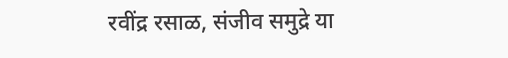रवींद्र रसाळ, संजीव समुद्रे या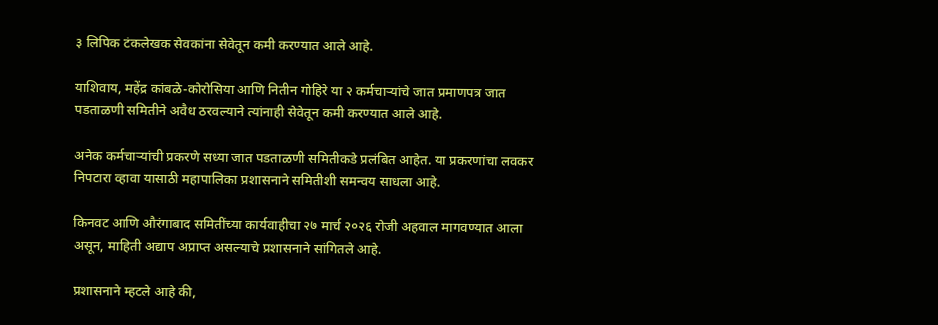३ लिपिक टंकलेखक सेवकांना सेवेतून कमी करण्यात आले आहे.

याशिवाय, महेंद्र कांबळे-कोरोसिया आणि नितीन गोहिरे या २ कर्मचाऱ्यांचे जात प्रमाणपत्र जात पडताळणी समितीने अवैध ठरवल्याने त्यांनाही सेवेतून कमी करण्यात आले आहे.

अनेक कर्मचाऱ्यांची प्रकरणे सध्या जात पडताळणी समितीकडे प्रलंबित आहेत. या प्रकरणांचा लवकर निपटारा व्हावा यासाठी महापालिका प्रशासनाने समितीशी समन्वय साधला आहे.

किनवट आणि औरंगाबाद समितींच्या कार्यवाहीचा २७ मार्च २०२६ रोजी अहवाल मागवण्यात आला असून, माहिती अद्याप अप्राप्त असल्याचे प्रशासनाने सांगितले आहे.

प्रशासनाने म्हटले आहे की,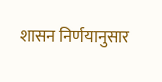शासन निर्णयानुसार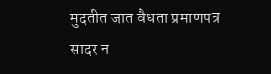मुदतीत जात वैधता प्रमाणपत्र सादर न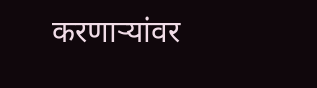करणाऱ्यांवर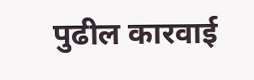पुढील कारवाई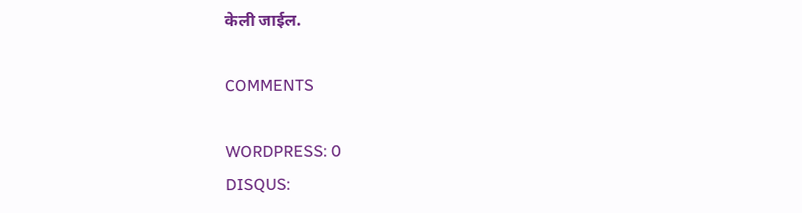केली जाईल.

COMMENTS

WORDPRESS: 0
DISQUS: